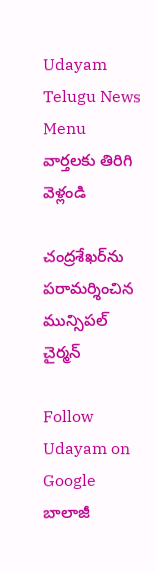Udayam Telugu News
Menu
వార్తలకు తిరిగి వెళ్లండి

చంద్రశేఖర్‌ను పరామర్శించిన మున్సిపల్ చైర్మన్

Follow Udayam on Google
బాలాజీ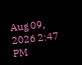Aug 09, 2026 2:47 PM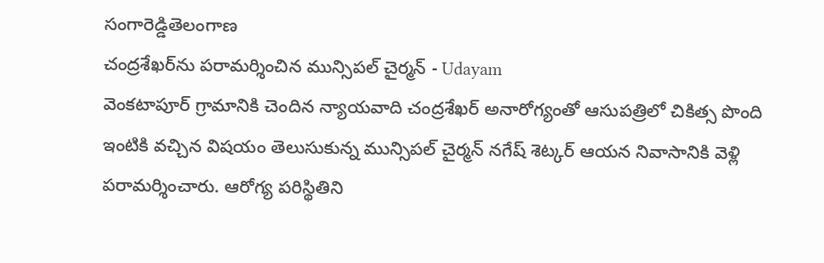సంగారెడ్డితెలంగాణ
చంద్రశేఖర్‌ను పరామర్శించిన మున్సిపల్ చైర్మన్ - Udayam
వెంకటాపూర్ గ్రామానికి చెందిన న్యాయవాది చంద్రశేఖర్ అనారోగ్యంతో ఆసుపత్రిలో చికిత్స పొంది ఇంటికి వచ్చిన విషయం తెలుసుకున్న మున్సిపల్ చైర్మన్ నగేష్ శెట్కర్ ఆయన నివాసానికి వెళ్లి పరామర్శించారు. ఆరోగ్య పరిస్థితిని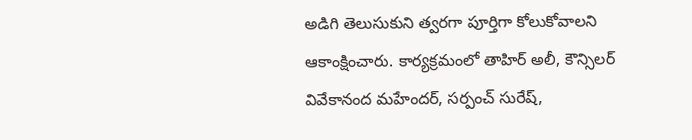అడిగి తెలుసుకుని త్వరగా పూర్తిగా కోలుకోవాలని ఆకాంక్షించారు. కార్యక్రమంలో తాహిర్ అలీ, కౌన్సిలర్ వివేకానంద మహేందర్, సర్పంచ్ సురేష్,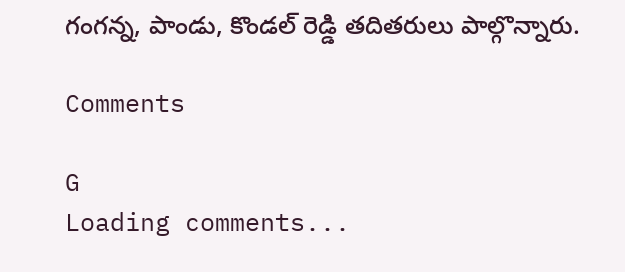గంగన్న, పాండు, కొండల్ రెడ్డి తదితరులు పాల్గొన్నారు.

Comments

G
Loading comments...